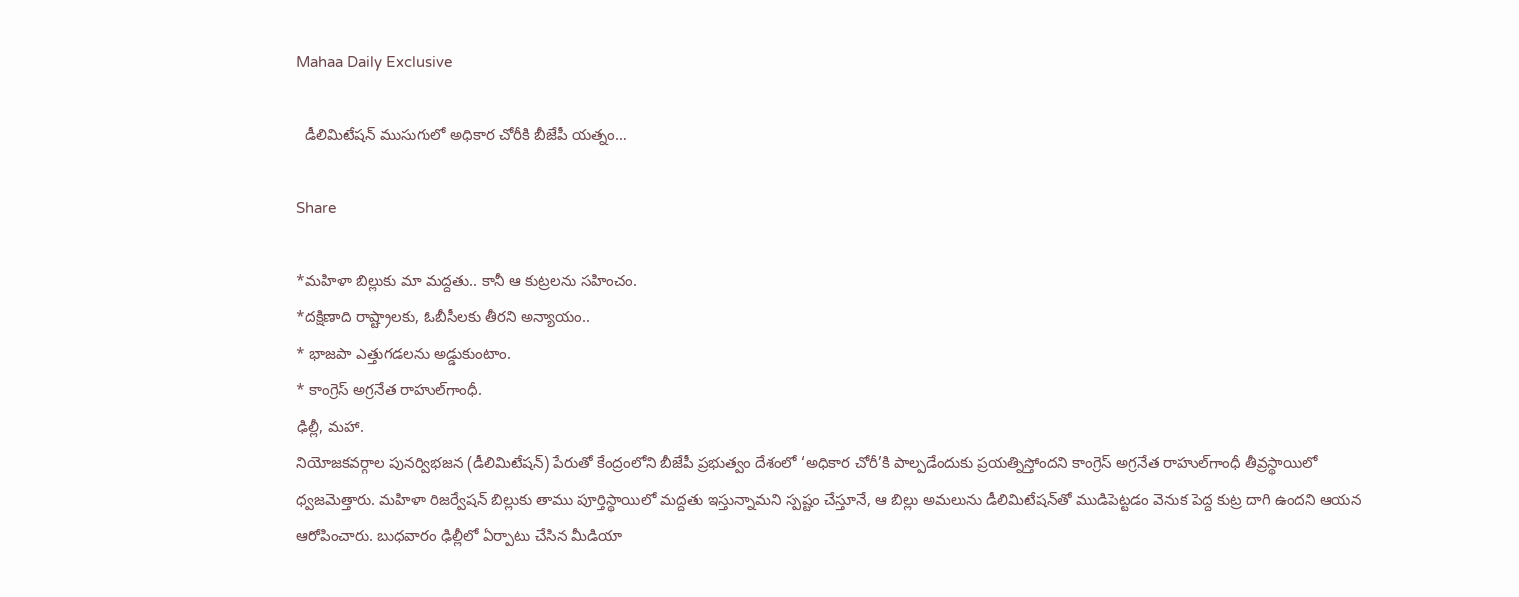Mahaa Daily Exclusive

  డీలిమిటేషన్‌ ముసుగులో అధికార చోరీకి బీజేపీ యత్నం…

Share

*మహిళా బిల్లుకు మా మద్దతు.. కానీ ఆ కుట్రలను సహించం.
*దక్షిణాది రాష్ట్రాలకు, ఓబీసీలకు తీరని అన్యాయం..
* భాజపా ఎత్తుగడలను అడ్డుకుంటాం.
* కాంగ్రెస్ అగ్రనేత రాహుల్‌గాంధీ.
ఢిల్లీ, మహా.
నియోజకవర్గాల పునర్విభజన (డీలిమిటేషన్) పేరుతో కేంద్రంలోని బీజేపీ ప్రభుత్వం దేశంలో ‘అధికార చోరీ’కి పాల్పడేందుకు ప్రయత్నిస్తోందని కాంగ్రెస్ అగ్రనేత రాహుల్‌గాంధీ తీవ్రస్థాయిలో ధ్వజమెత్తారు. మహిళా రిజర్వేషన్ బిల్లుకు తాము పూర్తిస్థాయిలో మద్దతు ఇస్తున్నామని స్పష్టం చేస్తూనే, ఆ బిల్లు అమలును డీలిమిటేషన్‌తో ముడిపెట్టడం వెనుక పెద్ద కుట్ర దాగి ఉందని ఆయన ఆరోపించారు. బుధవారం ఢిల్లీలో ఏర్పాటు చేసిన మీడియా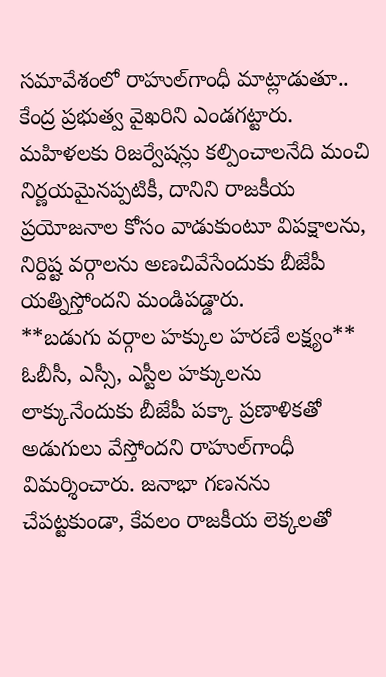సమావేశంలో రాహుల్‌గాంధీ మాట్లాడుతూ.. కేంద్ర ప్రభుత్వ వైఖరిని ఎండగట్టారు. మహిళలకు రిజర్వేషన్లు కల్పించాలనేది మంచి నిర్ణయమైనప్పటికీ, దానిని రాజకీయ ప్రయోజనాల కోసం వాడుకుంటూ విపక్షాలను, నిర్దిష్ట వర్గాలను అణచివేసేందుకు బీజేపీ యత్నిస్తోందని మండిపడ్డారు.
**బడుగు వర్గాల హక్కుల హరణే లక్ష్యం**
ఓబీసీ, ఎస్సీ, ఎస్టీల హక్కులను లాక్కునేందుకు బీజేపీ పక్కా ప్రణాళికతో అడుగులు వేస్తోందని రాహుల్‌గాంధీ విమర్శించారు. జనాభా గణనను చేపట్టకుండా, కేవలం రాజకీయ లెక్కలతో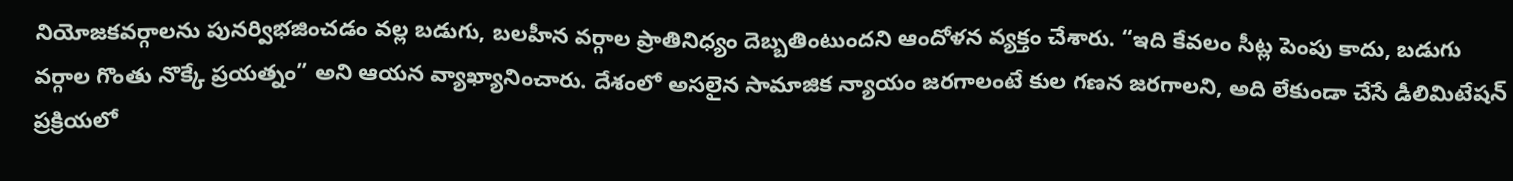నియోజకవర్గాలను పునర్విభజించడం వల్ల బడుగు, బలహీన వర్గాల ప్రాతినిధ్యం దెబ్బతింటుందని ఆందోళన వ్యక్తం చేశారు. “ఇది కేవలం సీట్ల పెంపు కాదు, బడుగు వర్గాల గొంతు నొక్కే ప్రయత్నం” అని ఆయన వ్యాఖ్యానించారు. దేశంలో అసలైన సామాజిక న్యాయం జరగాలంటే కుల గణన జరగాలని, అది లేకుండా చేసే డీలిమిటేషన్ ప్రక్రియలో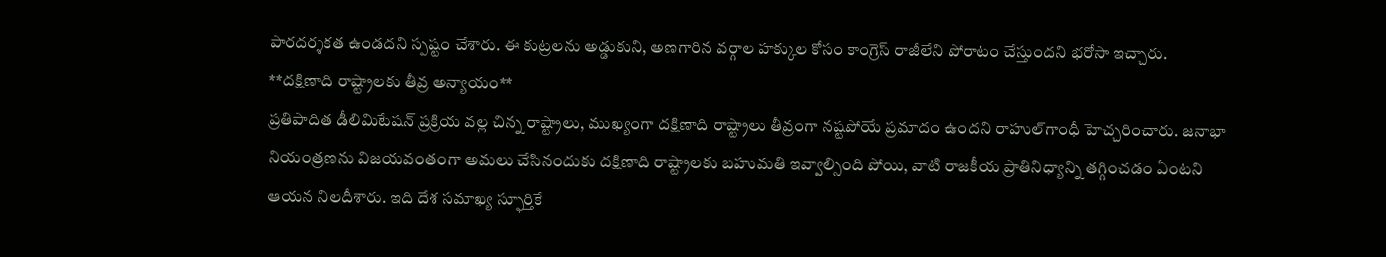పారదర్శకత ఉండదని స్పష్టం చేశారు. ఈ కుట్రలను అడ్డుకుని, అణగారిన వర్గాల హక్కుల కోసం కాంగ్రెస్ రాజీలేని పోరాటం చేస్తుందని భరోసా ఇచ్చారు.
**దక్షిణాది రాష్ట్రాలకు తీవ్ర అన్యాయం**
ప్రతిపాదిత డీలిమిటేషన్ ప్రక్రియ వల్ల చిన్న రాష్ట్రాలు, ముఖ్యంగా దక్షిణాది రాష్ట్రాలు తీవ్రంగా నష్టపోయే ప్రమాదం ఉందని రాహుల్‌గాంధీ హెచ్చరించారు. జనాభా నియంత్రణను విజయవంతంగా అమలు చేసినందుకు దక్షిణాది రాష్ట్రాలకు బహుమతి ఇవ్వాల్సింది పోయి, వాటి రాజకీయ ప్రాతినిధ్యాన్ని తగ్గించడం ఏంటని ఆయన నిలదీశారు. ఇది దేశ సమాఖ్య స్ఫూర్తికే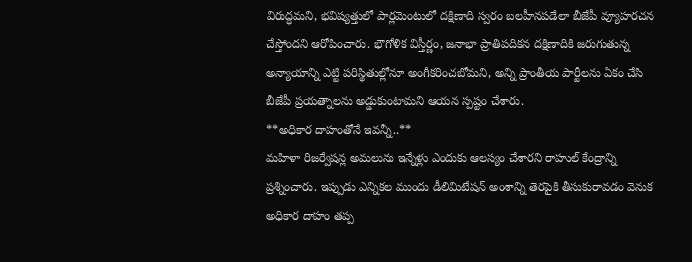విరుద్ధమని, భవిష్యత్తులో పార్లమెంటులో దక్షిణాది స్వరం బలహీనపడేలా బీజేపీ వ్యూహరచన చేస్తోందని ఆరోపించారు. భౌగోళిక విస్తీర్ణం, జనాభా ప్రాతిపదికన దక్షిణాదికి జరుగుతున్న అన్యాయాన్ని ఎట్టి పరిస్థితుల్లోనూ అంగీకరించబోమని, అన్ని ప్రాంతీయ పార్టీలను ఏకం చేసి బీజేపీ ప్రయత్నాలను అడ్డుకుంటామని ఆయన స్పష్టం చేశారు.
**అధికార దాహంతోనే ఇవన్నీ..**
మహిళా రిజర్వేషన్ల అమలును ఇన్నేళ్లు ఎందుకు ఆలస్యం చేశారని రాహుల్ కేంద్రాన్ని ప్రశ్నించారు. ఇప్పుడు ఎన్నికల ముందు డీలిమిటేషన్ అంశాన్ని తెరపైకి తీసుకురావడం వెనుక అధికార దాహం తప్ప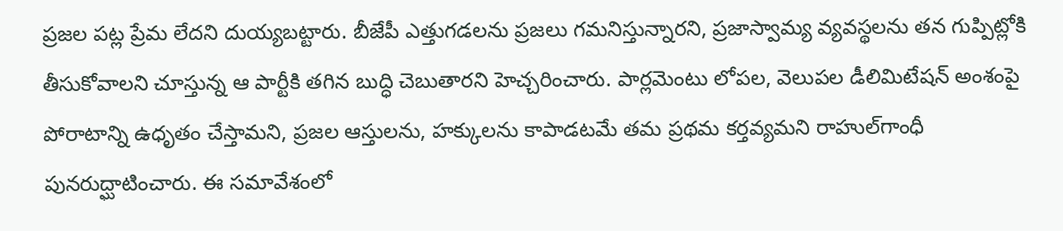ప్రజల పట్ల ప్రేమ లేదని దుయ్యబట్టారు. బీజేపీ ఎత్తుగడలను ప్రజలు గమనిస్తున్నారని, ప్రజాస్వామ్య వ్యవస్థలను తన గుప్పిట్లోకి తీసుకోవాలని చూస్తున్న ఆ పార్టీకి తగిన బుద్ధి చెబుతారని హెచ్చరించారు. పార్లమెంటు లోపల, వెలుపల డీలిమిటేషన్ అంశంపై పోరాటాన్ని ఉధృతం చేస్తామని, ప్రజల ఆస్తులను, హక్కులను కాపాడటమే తమ ప్రథమ కర్తవ్యమని రాహుల్‌గాంధీ పునరుద్ఘాటించారు. ఈ సమావేశంలో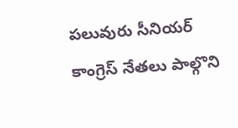పలువురు సీనియర్ కాంగ్రెస్ నేతలు పాల్గొని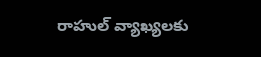రాహుల్ వ్యాఖ్యలకు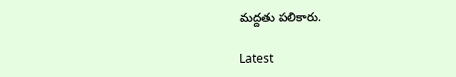మద్దతు పలికారు.

Latest